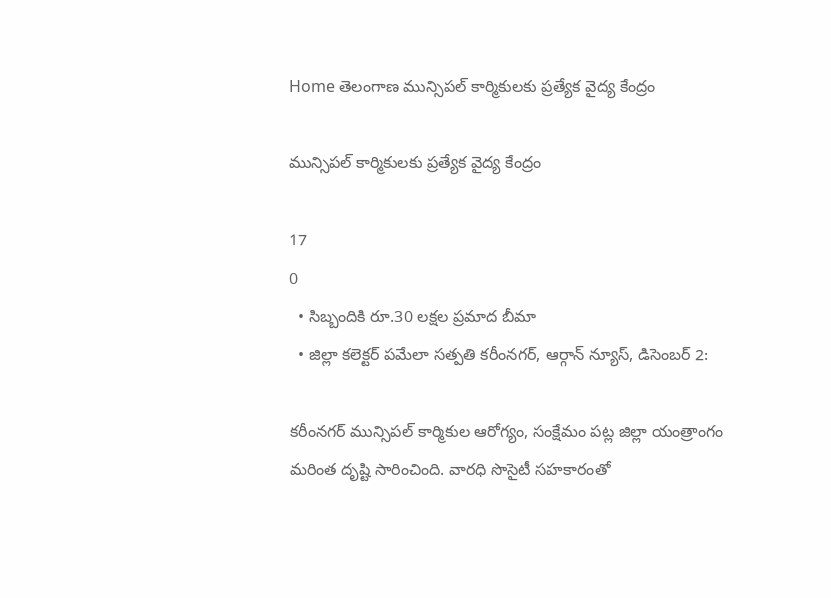Home తెలంగాణ మున్సిపల్ కార్మికులకు ప్రత్యేక వైద్య కేంద్రం

మున్సిపల్ కార్మికులకు ప్రత్యేక వైద్య కేంద్రం

17
0
  • సిబ్బందికి రూ.30 లక్షల ప్రమాద బీమా
  • జిల్లా కలెక్టర్ పమేలా సత్పతి కరీంనగర్, ఆర్గాన్ న్యూస్, డిసెంబర్ 2:

కరీంనగర్ మున్సిపల్ కార్మికుల ఆరోగ్యం, సంక్షేమం పట్ల జిల్లా యంత్రాంగం మరింత దృష్టి సారించింది. వారధి సొసైటీ సహకారంతో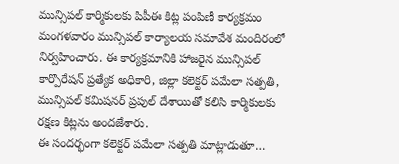మున్సిపల్ కార్మికులకు పిపీఈ కిట్ల పంపిణీ కార్యక్రమం మంగళవారం మున్సిపల్ కార్యాలయ సమావేశ మందిరంలో నిర్వహించారు. ఈ కార్యక్రమానికి హాజరైన మున్సిపల్ కార్పొరేషన్ ప్రత్యేక అధికారి, జిల్లా కలెక్టర్ పమేలా సత్పతి, మున్సిపల్ కమిషనర్ ప్రపుల్ దేశాయితో కలిసి కార్మికులకు రక్షణ కిట్లను అందజేశారు.
ఈ సందర్భంగా కలెక్టర్ పమేలా సత్పతి మాట్లాడుతూ…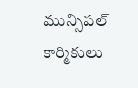మున్సిపల్ కార్మికులు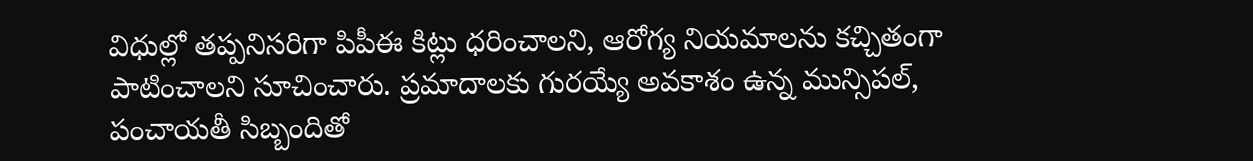విధుల్లో తప్పనిసరిగా పిపీఈ కిట్లు ధరించాలని, ఆరోగ్య నియమాలను కచ్చితంగా పాటించాలని సూచించారు. ప్రమాదాలకు గురయ్యే అవకాశం ఉన్న మున్సిపల్, పంచాయతీ సిబ్బందితో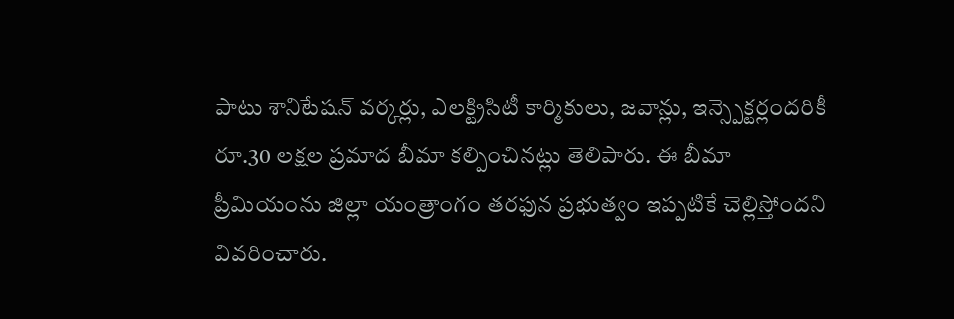పాటు శానిటేషన్ వర్కర్లు, ఎలక్ట్రిసిటీ కార్మికులు, జవాన్లు, ఇన్స్పెక్టర్లందరికీ రూ.30 లక్షల ప్రమాద బీమా కల్పించినట్లు తెలిపారు. ఈ బీమా ప్రీమియంను జిల్లా యంత్రాంగం తరఫున ప్రభుత్వం ఇప్పటికే చెల్లిస్తోందని వివరించారు.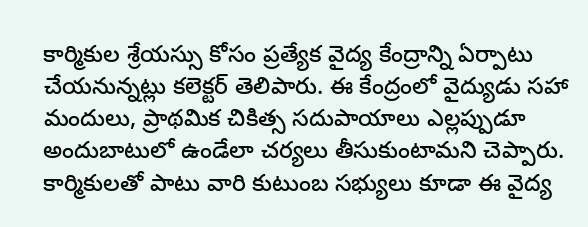కార్మికుల శ్రేయస్సు కోసం ప్రత్యేక వైద్య కేంద్రాన్ని ఏర్పాటు చేయనున్నట్లు కలెక్టర్ తెలిపారు. ఈ కేంద్రంలో వైద్యుడు సహా మందులు, ప్రాథమిక చికిత్స సదుపాయాలు ఎల్లప్పుడూ అందుబాటులో ఉండేలా చర్యలు తీసుకుంటామని చెప్పారు. కార్మికులతో పాటు వారి కుటుంబ సభ్యులు కూడా ఈ వైద్య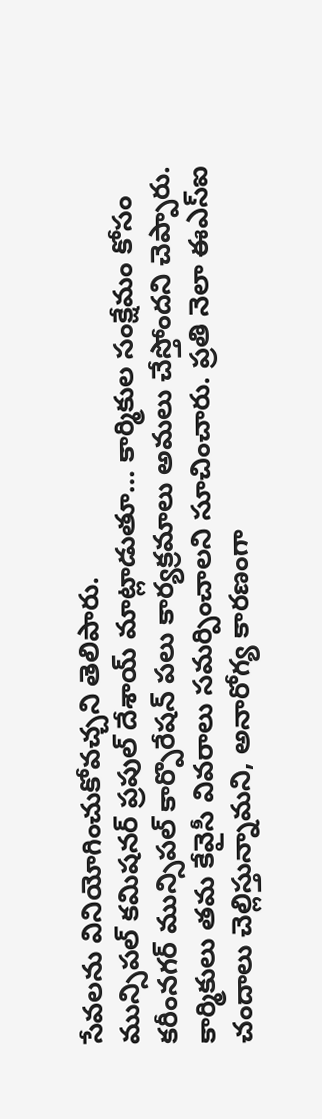సేవలను వినియోగించుకోవచ్చని తెలిపారు.
మున్సిపల్ కమిషనర్ ప్రపుల్ దేశాయ్ మాట్లాడుతూ… కార్మికుల సంక్షేమం కోసం కరీంనగర్ మున్సిపల్ కార్పొరేషన్ పలు కార్యక్రమాలు అమలు చేస్తోందని చెప్పారు. కార్మికులు తమ కేవైసీ వివరాలు సమర్పించాలని సూచించారు. ప్రతి నెలా ఈఎస్ఐ చందాలు చెల్లిస్తున్నామని, అనారోగ్య కారణంగా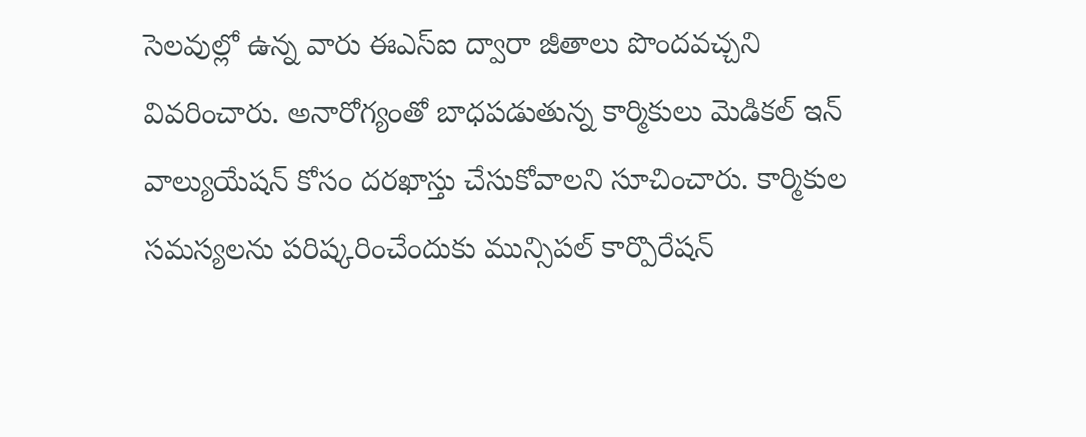సెలవుల్లో ఉన్న వారు ఈఎస్ఐ ద్వారా జీతాలు పొందవచ్చని వివరించారు. అనారోగ్యంతో బాధపడుతున్న కార్మికులు మెడికల్ ఇన్ వాల్యుయేషన్ కోసం దరఖాస్తు చేసుకోవాలని సూచించారు. కార్మికుల సమస్యలను పరిష్కరించేందుకు మున్సిపల్ కార్పొరేషన్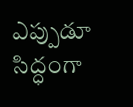ఎప్పుడూ సిద్ధంగా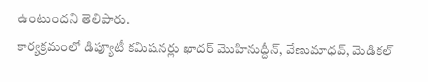ఉంటుందని తెలిపారు.
కార్యక్రమంలో డిప్యూటీ కమిషనర్లు ఖాదర్ మొహినుద్దీన్, వేణుమాధవ్, మెడికల్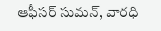ఆఫీసర్ సుమన్, వారధి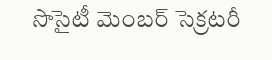సొసైటీ మెంబర్ సెక్రటరీ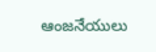ఆంజనేయులు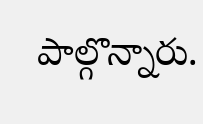పాల్గొన్నారు.